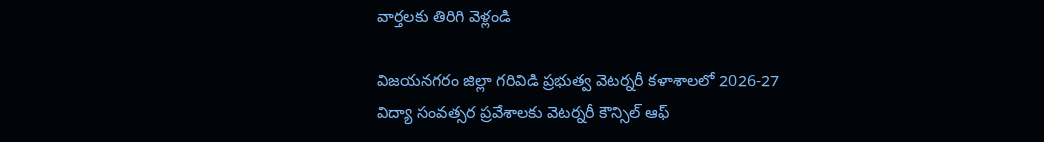వార్తలకు తిరిగి వెళ్లండి

విజయనగరం జిల్లా గరివిడి ప్రభుత్వ వెటర్నరీ కళాశాలలో 2026-27 విద్యా సంవత్సర ప్రవేశాలకు వెటర్నరీ కౌన్సిల్ ఆఫ్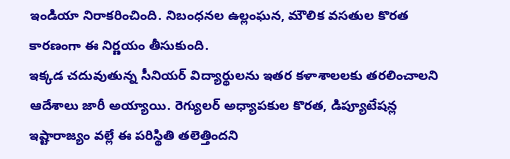ఇండియా నిరాకరించింది. నిబంధనల ఉల్లంఘన, మౌలిక వసతుల కొరత కారణంగా ఈ నిర్ణయం తీసుకుంది.
ఇక్కడ చదువుతున్న సీనియర్ విద్యార్థులను ఇతర కళాశాలలకు తరలించాలని ఆదేశాలు జారీ అయ్యాయి. రెగ్యులర్ అధ్యాపకుల కొరత, డిప్యూటేషన్ల ఇష్టారాజ్యం వల్లే ఈ పరిస్థితి తలెత్తిందని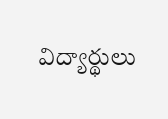విద్యార్థులు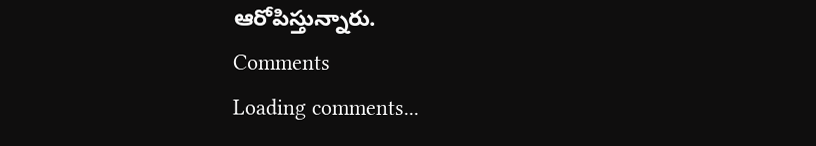ఆరోపిస్తున్నారు.
Comments
Loading comments...